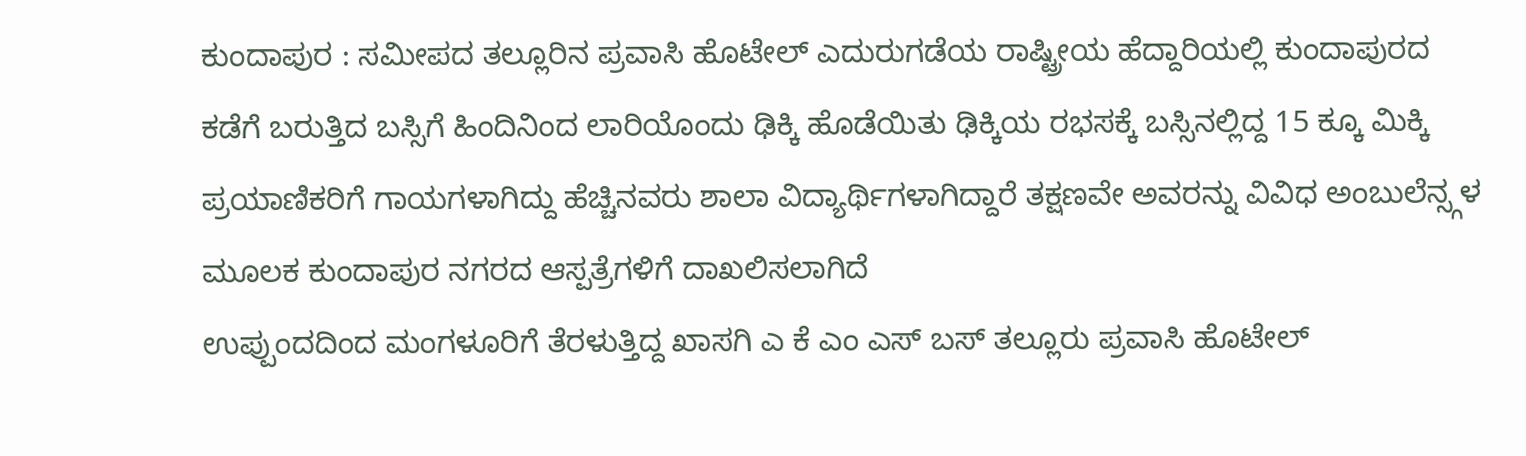ಕುಂದಾಪುರ : ಸಮೀಪದ ತಲ್ಲೂರಿನ ಪ್ರವಾಸಿ ಹೊಟೇಲ್ ಎದುರುಗಡೆಯ ರಾಷ್ಟ್ರೀಯ ಹೆದ್ದಾರಿಯಲ್ಲಿ ಕುಂದಾಪುರದ ಕಡೆಗೆ ಬರುತ್ತಿದ ಬಸ್ಸಿಗೆ ಹಿಂದಿನಿಂದ ಲಾರಿಯೊಂದು ಢಿಕ್ಕಿ ಹೊಡೆಯಿತು ಢಿಕ್ಕಿಯ ರಭಸಕ್ಕೆ ಬಸ್ಸಿನಲ್ಲಿದ್ದ 15 ಕ್ಕೂ ಮಿಕ್ಕಿ ಪ್ರಯಾಣಿಕರಿಗೆ ಗಾಯಗಳಾಗಿದ್ದು ಹೆಚ್ಚಿನವರು ಶಾಲಾ ವಿದ್ಯಾರ್ಥಿಗಳಾಗಿದ್ದಾರೆ ತಕ್ಷಣವೇ ಅವರನ್ನು ವಿವಿಧ ಅಂಬುಲೆನ್ಸ್ಗಳ ಮೂಲಕ ಕುಂದಾಪುರ ನಗರದ ಆಸ್ಪತ್ರೆಗಳಿಗೆ ದಾಖಲಿಸಲಾಗಿದೆ
ಉಪ್ಪುಂದದಿಂದ ಮಂಗಳೂರಿಗೆ ತೆರಳುತ್ತಿದ್ದ ಖಾಸಗಿ ಎ ಕೆ ಎಂ ಎಸ್ ಬಸ್ ತಲ್ಲೂರು ಪ್ರವಾಸಿ ಹೊಟೇಲ್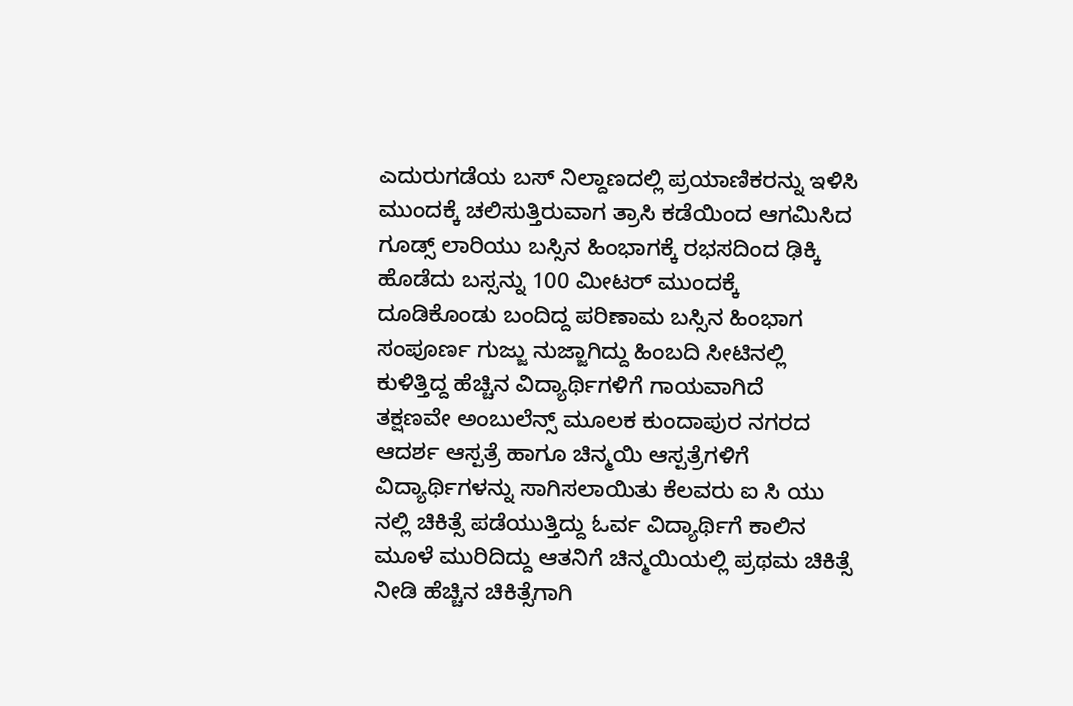ಎದುರುಗಡೆಯ ಬಸ್ ನಿಲ್ದಾಣದಲ್ಲಿ ಪ್ರಯಾಣಿಕರನ್ನು ಇಳಿಸಿ ಮುಂದಕ್ಕೆ ಚಲಿಸುತ್ತಿರುವಾಗ ತ್ರಾಸಿ ಕಡೆಯಿಂದ ಆಗಮಿಸಿದ ಗೂಡ್ಸ್ ಲಾರಿಯು ಬಸ್ಸಿನ ಹಿಂಭಾಗಕ್ಕೆ ರಭಸದಿಂದ ಢಿಕ್ಕಿ ಹೊಡೆದು ಬಸ್ಸನ್ನು 100 ಮೀಟರ್ ಮುಂದಕ್ಕೆ ದೂಡಿಕೊಂಡು ಬಂದಿದ್ದ ಪರಿಣಾಮ ಬಸ್ಸಿನ ಹಿಂಭಾಗ ಸಂಪೂರ್ಣ ಗುಜ್ಜು ನುಜ್ಜಾಗಿದ್ದು ಹಿಂಬದಿ ಸೀಟಿನಲ್ಲಿ ಕುಳಿತ್ತಿದ್ದ ಹೆಚ್ಚಿನ ವಿದ್ಯಾರ್ಥಿಗಳಿಗೆ ಗಾಯವಾಗಿದೆ
ತಕ್ಷಣವೇ ಅಂಬುಲೆನ್ಸ್ ಮೂಲಕ ಕುಂದಾಪುರ ನಗರದ ಆದರ್ಶ ಆಸ್ಪತ್ರೆ ಹಾಗೂ ಚಿನ್ಮಯಿ ಆಸ್ಪತ್ರೆಗಳಿಗೆ ವಿದ್ಯಾರ್ಥಿಗಳನ್ನು ಸಾಗಿಸಲಾಯಿತು ಕೆಲವರು ಐ ಸಿ ಯು ನಲ್ಲಿ ಚಿಕಿತ್ಸೆ ಪಡೆಯುತ್ತಿದ್ದು ಓರ್ವ ವಿದ್ಯಾರ್ಥಿಗೆ ಕಾಲಿನ ಮೂಳೆ ಮುರಿದಿದ್ದು ಆತನಿಗೆ ಚಿನ್ಮಯಿಯಲ್ಲಿ ಪ್ರಥಮ ಚಿಕಿತ್ಸೆ ನೀಡಿ ಹೆಚ್ಚಿನ ಚಿಕಿತ್ಸೆಗಾಗಿ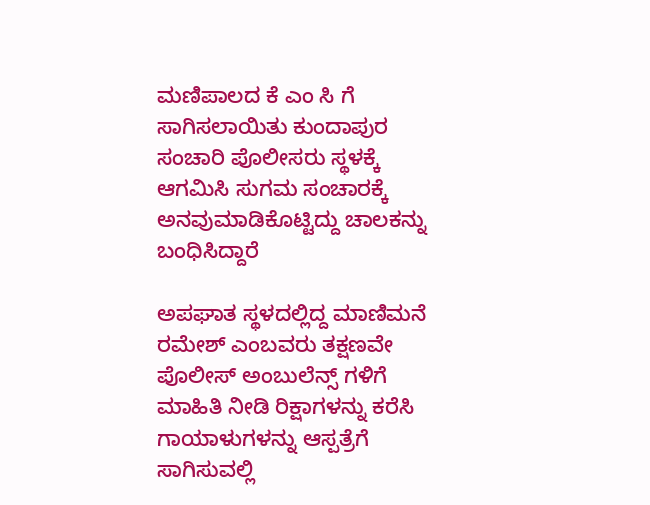ಮಣಿಪಾಲದ ಕೆ ಎಂ ಸಿ ಗೆ ಸಾಗಿಸಲಾಯಿತು ಕುಂದಾಪುರ ಸಂಚಾರಿ ಪೊಲೀಸರು ಸ್ಥಳಕ್ಕೆ ಆಗಮಿಸಿ ಸುಗಮ ಸಂಚಾರಕ್ಕೆ ಅನವುಮಾಡಿಕೊಟ್ಟಿದ್ದು ಚಾಲಕನ್ನು ಬಂಧಿಸಿದ್ದಾರೆ

ಅಪಘಾತ ಸ್ಥಳದಲ್ಲಿದ್ದ ಮಾಣಿಮನೆ ರಮೇಶ್ ಎಂಬವರು ತಕ್ಷಣವೇ ಪೊಲೀಸ್ ಅಂಬುಲೆನ್ಸ್ ಗಳಿಗೆ ಮಾಹಿತಿ ನೀಡಿ ರಿಕ್ಷಾಗಳನ್ನು ಕರೆಸಿ ಗಾಯಾಳುಗಳನ್ನು ಆಸ್ಪತ್ರೆಗೆ ಸಾಗಿಸುವಲ್ಲಿ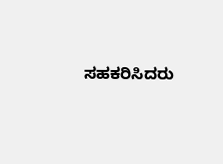ಸಹಕರಿಸಿದರು